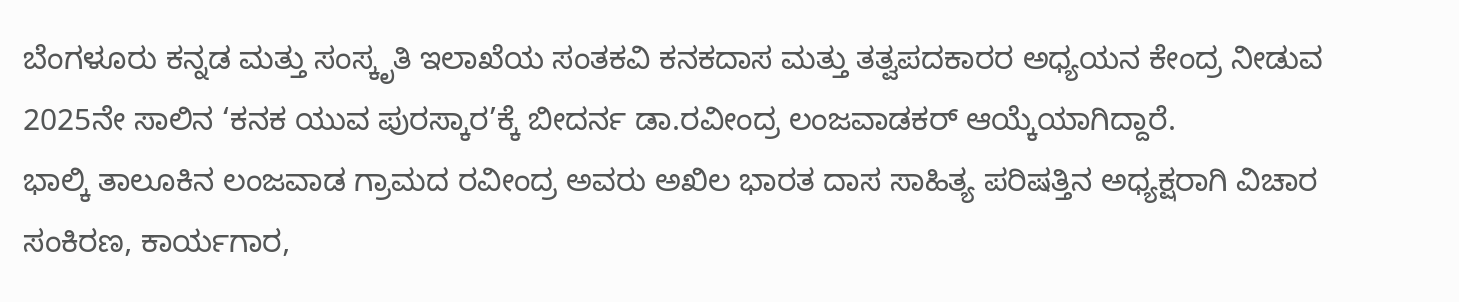ಬೆಂಗಳೂರು ಕನ್ನಡ ಮತ್ತು ಸಂಸ್ಕೃತಿ ಇಲಾಖೆಯ ಸಂತಕವಿ ಕನಕದಾಸ ಮತ್ತು ತತ್ವಪದಕಾರರ ಅಧ್ಯಯನ ಕೇಂದ್ರ ನೀಡುವ 2025ನೇ ಸಾಲಿನ ‘ಕನಕ ಯುವ ಪುರಸ್ಕಾರ’ಕ್ಕೆ ಬೀದರ್ನ ಡಾ.ರವೀಂದ್ರ ಲಂಜವಾಡಕರ್ ಆಯ್ಕೆಯಾಗಿದ್ದಾರೆ.
ಭಾಲ್ಕಿ ತಾಲೂಕಿನ ಲಂಜವಾಡ ಗ್ರಾಮದ ರವೀಂದ್ರ ಅವರು ಅಖಿಲ ಭಾರತ ದಾಸ ಸಾಹಿತ್ಯ ಪರಿಷತ್ತಿನ ಅಧ್ಯಕ್ಷರಾಗಿ ವಿಚಾರ ಸಂಕಿರಣ, ಕಾರ್ಯಗಾರ,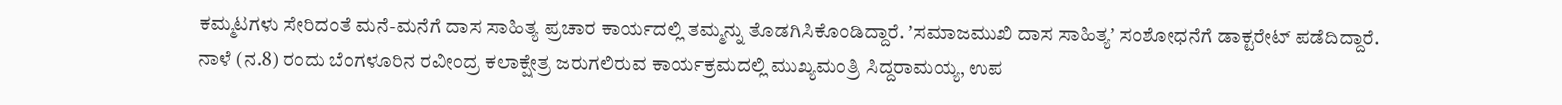ಕಮ್ಮಟಗಳು ಸೇರಿದಂತೆ ಮನೆ-ಮನೆಗೆ ದಾಸ ಸಾಹಿತ್ಯ ಪ್ರಚಾರ ಕಾರ್ಯದಲ್ಲಿ ತಮ್ಮನ್ನು ತೊಡಗಿಸಿಕೊಂಡಿದ್ದಾರೆ. ʼಸಮಾಜಮುಖಿ ದಾಸ ಸಾಹಿತ್ಯʼ ಸಂಶೋಧನೆಗೆ ಡಾಕ್ಟರೇಟ್ ಪಡೆದಿದ್ದಾರೆ.
ನಾಳೆ (ನ.8) ರಂದು ಬೆಂಗಳೂರಿನ ರವೀಂದ್ರ ಕಲಾಕ್ಷೇತ್ರ ಜರುಗಲಿರುವ ಕಾರ್ಯಕ್ರಮದಲ್ಲಿ ಮುಖ್ಯಮಂತ್ರಿ ಸಿದ್ದರಾಮಯ್ಯ, ಉಪ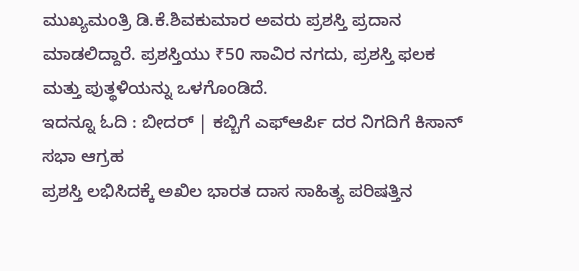ಮುಖ್ಯಮಂತ್ರಿ ಡಿ.ಕೆ.ಶಿವಕುಮಾರ ಅವರು ಪ್ರಶಸ್ತಿ ಪ್ರದಾನ ಮಾಡಲಿದ್ದಾರೆ. ಪ್ರಶಸ್ತಿಯು ₹50 ಸಾವಿರ ನಗದು, ಪ್ರಶಸ್ತಿ ಫಲಕ ಮತ್ತು ಪುತ್ಥಳಿಯನ್ನು ಒಳಗೊಂಡಿದೆ.
ಇದನ್ನೂ ಓದಿ : ಬೀದರ್ | ಕಬ್ಬಿಗೆ ಎಫ್ಆರ್ಪಿ ದರ ನಿಗದಿಗೆ ಕಿಸಾನ್ ಸಭಾ ಆಗ್ರಹ
ಪ್ರಶಸ್ತಿ ಲಭಿಸಿದಕ್ಕೆ ಅಖಿಲ ಭಾರತ ದಾಸ ಸಾಹಿತ್ಯ ಪರಿಷತ್ತಿನ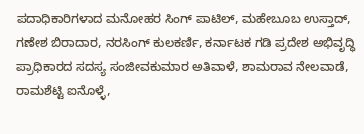ಪದಾಧಿಕಾರಿಗಳಾದ ಮನೋಹರ ಸಿಂಗ್ ಪಾಟಿಲ್, ಮಹೇಬೂಬ ಉಸ್ತಾದ್, ಗಣೇಶ ಬಿರಾದಾರ, ನರಸಿಂಗ್ ಕುಲಕರ್ಣಿ, ಕರ್ನಾಟಕ ಗಡಿ ಪ್ರದೇಶ ಅಭಿವೃದ್ಧಿ ಪ್ರಾಧಿಕಾರದ ಸದಸ್ಯ ಸಂಜೀವಕುಮಾರ ಅತಿವಾಳೆ, ಶಾಮರಾವ ನೇಲವಾಡೆ, ರಾಮಶೆಟ್ಟಿ ಐನೊಳ್ಳೆ,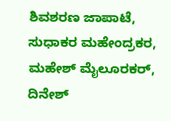ಶಿವಶರಣ ಜಾಪಾಟೆ, ಸುಧಾಕರ ಮಹೇಂದ್ರಕರ, ಮಹೇಶ್ ಮೈಲೂರಕರ್, ದಿನೇಶ್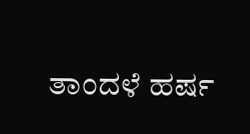ತಾಂದಳೆ ಹರ್ಷ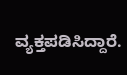ವ್ಯಕ್ತಪಡಿಸಿದ್ದಾರೆ.